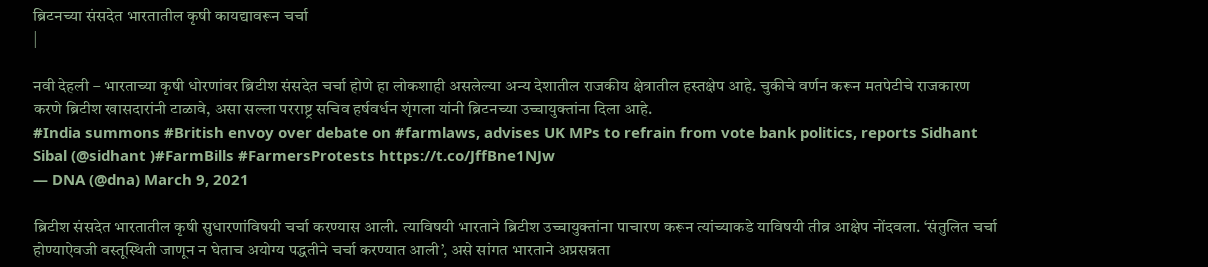ब्रिटनच्या संसदेत भारतातील कृषी कायद्यावरून चर्चा
|

नवी देहली – भारताच्या कृषी धोरणांवर ब्रिटीश संसदेत चर्चा होणे हा लोकशाही असलेल्या अन्य देशातील राजकीय क्षेत्रातील हस्तक्षेप आहे. चुकीचे वर्णन करून मतपेटीचे राजकारण करणे ब्रिटीश खासदारांनी टाळावे, असा सल्ला परराष्ट्र सचिव हर्षवर्धन शृंगला यांनी ब्रिटनच्या उच्चायुक्तांना दिला आहे.
#India summons #British envoy over debate on #farmlaws, advises UK MPs to refrain from vote bank politics, reports Sidhant Sibal (@sidhant )#FarmBills #FarmersProtests https://t.co/JffBne1NJw
— DNA (@dna) March 9, 2021

ब्रिटीश संसदेत भारतातील कृषी सुधारणांविषयी चर्चा करण्यास आली. त्याविषयी भारताने ब्रिटीश उच्चायुक्तांना पाचारण करून त्यांच्याकडे याविषयी तीव्र आक्षेप नोंदवला. ‘संतुलित चर्चा होण्याऐवजी वस्तूस्थिती जाणून न घेताच अयोग्य पद्धतीने चर्चा करण्यात आली’, असे सांगत भारताने अप्रसन्नता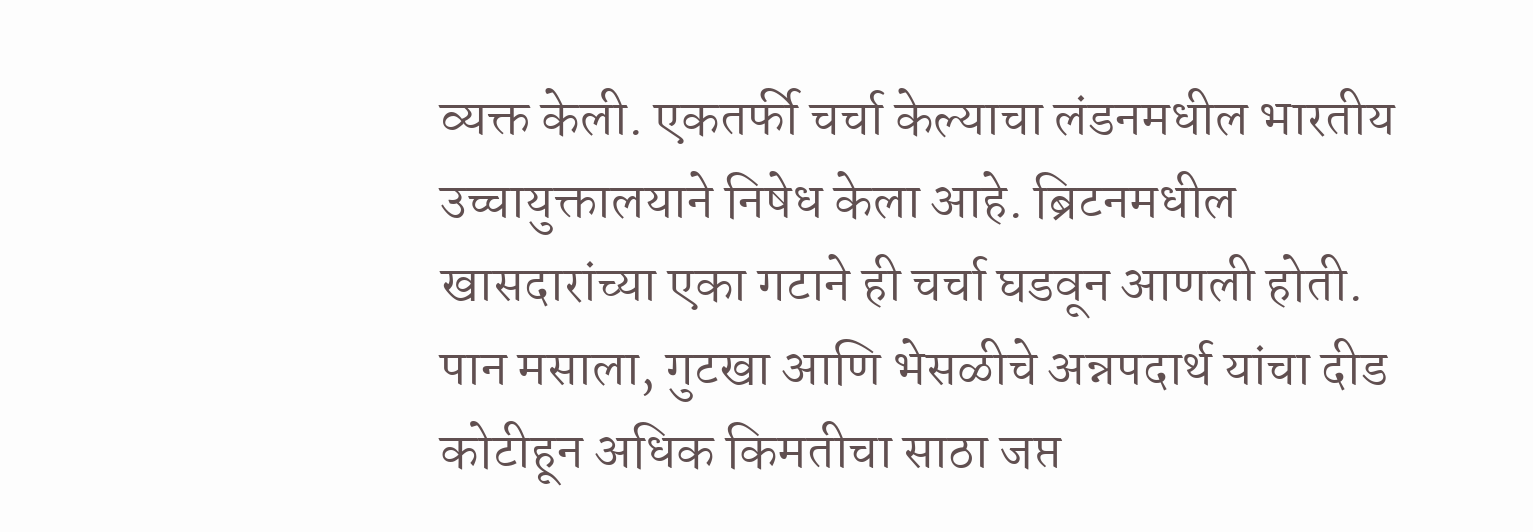व्यक्त केली. एकतर्फी चर्चा केल्याचा लंडनमधील भारतीय उच्चायुक्तालयाने निषेध केला आहे. ब्रिटनमधील खासदारांच्या एका गटाने ही चर्चा घडवून आणली होती.
पान मसाला, गुटखा आणि भेसळीचे अन्नपदार्थ यांचा दीड कोटीहून अधिक किमतीचा साठा जप्त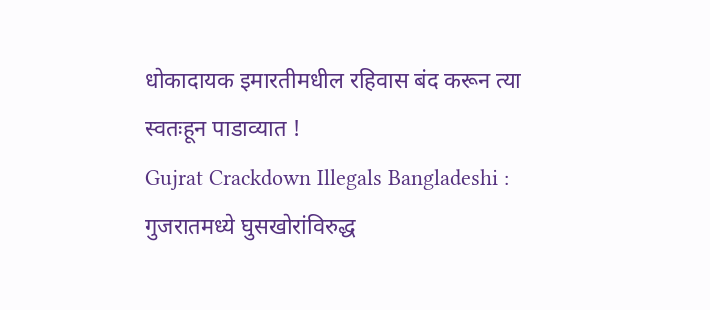धोकादायक इमारतीमधील रहिवास बंद करून त्या स्वतःहून पाडाव्यात !
Gujrat Crackdown Illegals Bangladeshi : गुजरातमध्ये घुसखोरांविरुद्ध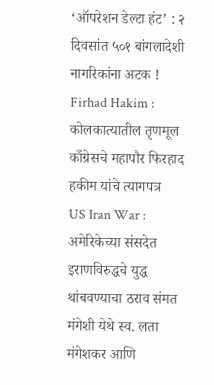‘ऑपरेशन डेल्टा हंट’ : २ दिवसांत ५०१ बांगलादेशी नागरिकांना अटक !
Firhad Hakim : कोलकात्यातील तृणमूल काँग्रेसचे महापौर फिरहाद हकीम यांचे त्यागपत्र
US Iran War : अमेरिकेच्या संसदेत इराणविरुद्धचे युद्ध थांबवण्याचा ठराव संमत
मंगेशी येथे स्व. लता मंगेशकर आणि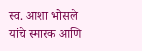स्व. आशा भोसले यांचे स्मारक आणि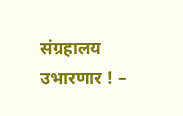संग्रहालय उभारणार ! –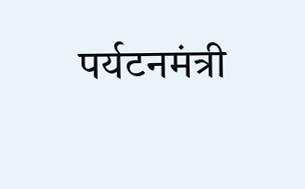पर्यटनमंत्री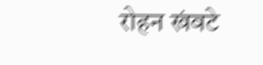रोहन खंवटे